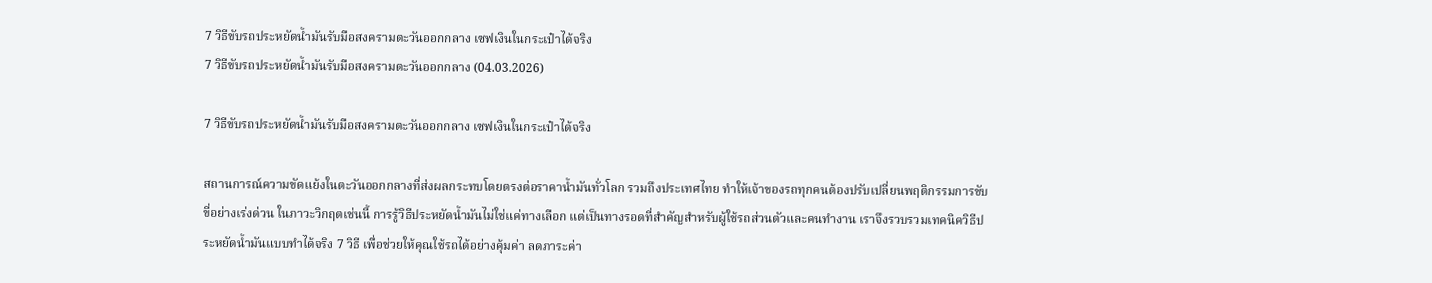7 วิธีขับรถประหยัดน้ำมันรับมือสงครามตะวันออกกลาง เซฟเงินในกระเป๋าได้จริง
7 วิธีขับรถประหยัดน้ำมันรับมือสงครามตะวันออกกลาง (04.03.2026)

7 วิธีขับรถประหยัดน้ำมันรับมือสงครามตะวันออกกลาง เซฟเงินในกระเป๋าได้จริง

สถานการณ์ความขัดแย้งในตะวันออกกลางที่ส่งผลกระทบโดยตรงต่อราคาน้ำมันทั่วโลก รวมถึงประเทศไทย ทำให้เจ้าของรถทุกคนต้องปรับเปลี่ยนพฤติกรรมการขับขี่อย่างเร่งด่วน ในภาวะวิกฤตเช่นนี้ การรู้วิธีประหยัดน้ำมันไม่ใช่แค่ทางเลือก แต่เป็นทางรอดที่สำคัญสำหรับผู้ใช้รถส่วนตัวและคนทำงาน เราจึงรวบรวมเทคนิควิธีประหยัดน้ำมันแบบทำได้จริง 7 วิธี เพื่อช่วยให้คุณใช้รถได้อย่างคุ้มค่า ลดภาระค่า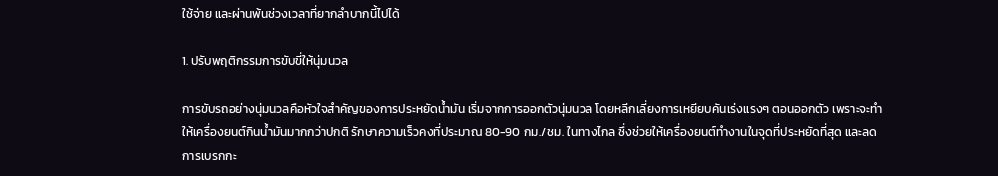ใช้จ่าย และผ่านพ้นช่วงเวลาที่ยากลำบากนี้ไปได้

1. ปรับพฤติกรรมการขับขี่ให้นุ่มนวล

การขับรถอย่างนุ่มนวลคือหัวใจสำคัญของการประหยัดน้ำมัน เริ่มจากการออกตัวนุ่มนวล โดยหลีกเลี่ยงการเหยียบคันเร่งแรงๆ ตอนออกตัว เพราะจะทำให้เครื่องยนต์กินน้ำมันมากกว่าปกติ รักษาความเร็วคงที่ประมาณ 80-90 กม./ชม. ในทางไกล ซึ่งช่วยให้เครื่องยนต์ทำงานในจุดที่ประหยัดที่สุด และลดการเบรกกะ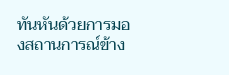ทันหันด้วยการมองสถานการณ์ข้าง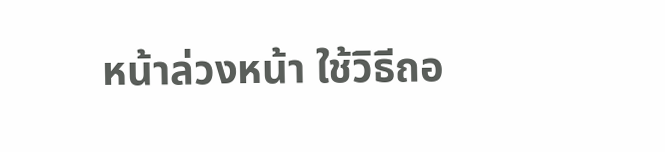หน้าล่วงหน้า ใช้วิธีถอ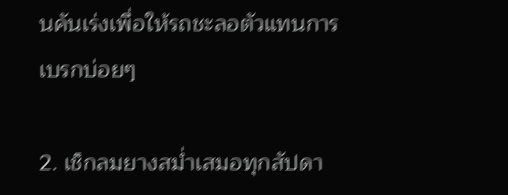นคันเร่งเพื่อให้รถชะลอตัวแทนการเบรกบ่อยๆ

2. เช็กลมยางสม่ำเสมอทุกสัปดา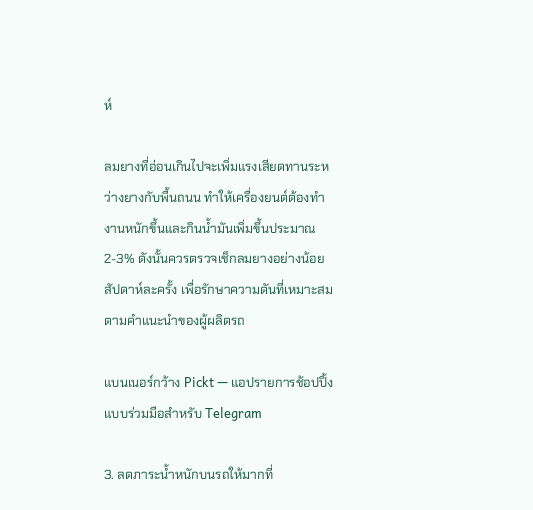ห์

ลมยางที่อ่อนเกินไปจะเพิ่มแรงเสียดทานระหว่างยางกับพื้นถนน ทำให้เครื่องยนต์ต้องทำงานหนักขึ้นและกินน้ำมันเพิ่มขึ้นประมาณ 2-3% ดังนั้นควรตรวจเช็กลมยางอย่างน้อยสัปดาห์ละครั้ง เพื่อรักษาความดันที่เหมาะสมตามคำแนะนำของผู้ผลิตรถ

แบนเนอร์กว้าง Pickt — แอปรายการช้อปปิ้งแบบร่วมมือสำหรับ Telegram

3. ลดภาระน้ำหนักบนรถให้มากที่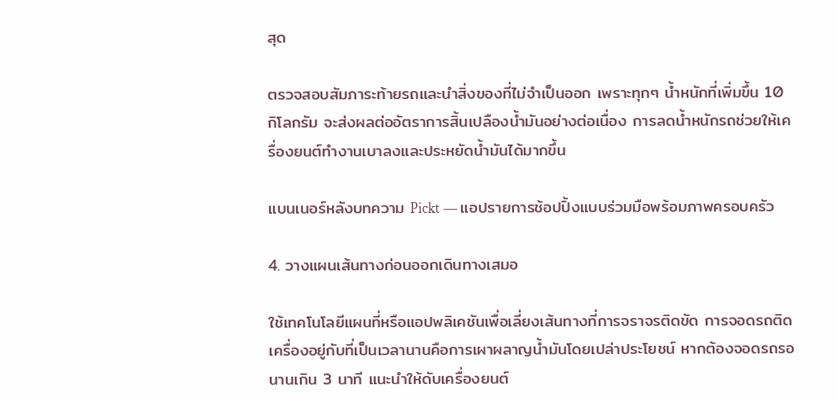สุด

ตรวจสอบสัมภาระท้ายรถและนำสิ่งของที่ไม่จำเป็นออก เพราะทุกๆ น้ำหนักที่เพิ่มขึ้น 10 กิโลกรัม จะส่งผลต่ออัตราการสิ้นเปลืองน้ำมันอย่างต่อเนื่อง การลดน้ำหนักรถช่วยให้เครื่องยนต์ทำงานเบาลงและประหยัดน้ำมันได้มากขึ้น

แบนเนอร์หลังบทความ Pickt — แอปรายการช้อปปิ้งแบบร่วมมือพร้อมภาพครอบครัว

4. วางแผนเส้นทางก่อนออกเดินทางเสมอ

ใช้เทคโนโลยีแผนที่หรือแอปพลิเคชันเพื่อเลี่ยงเส้นทางที่การจราจรติดขัด การจอดรถติดเครื่องอยู่กับที่เป็นเวลานานคือการเผาผลาญน้ำมันโดยเปล่าประโยชน์ หากต้องจอดรถรอนานเกิน 3 นาที แนะนำให้ดับเครื่องยนต์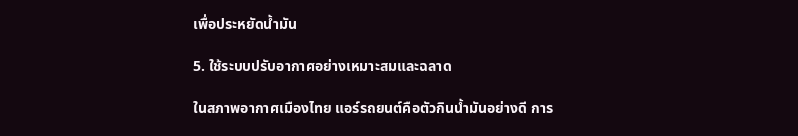เพื่อประหยัดน้ำมัน

5. ใช้ระบบปรับอากาศอย่างเหมาะสมและฉลาด

ในสภาพอากาศเมืองไทย แอร์รถยนต์คือตัวกินน้ำมันอย่างดี การ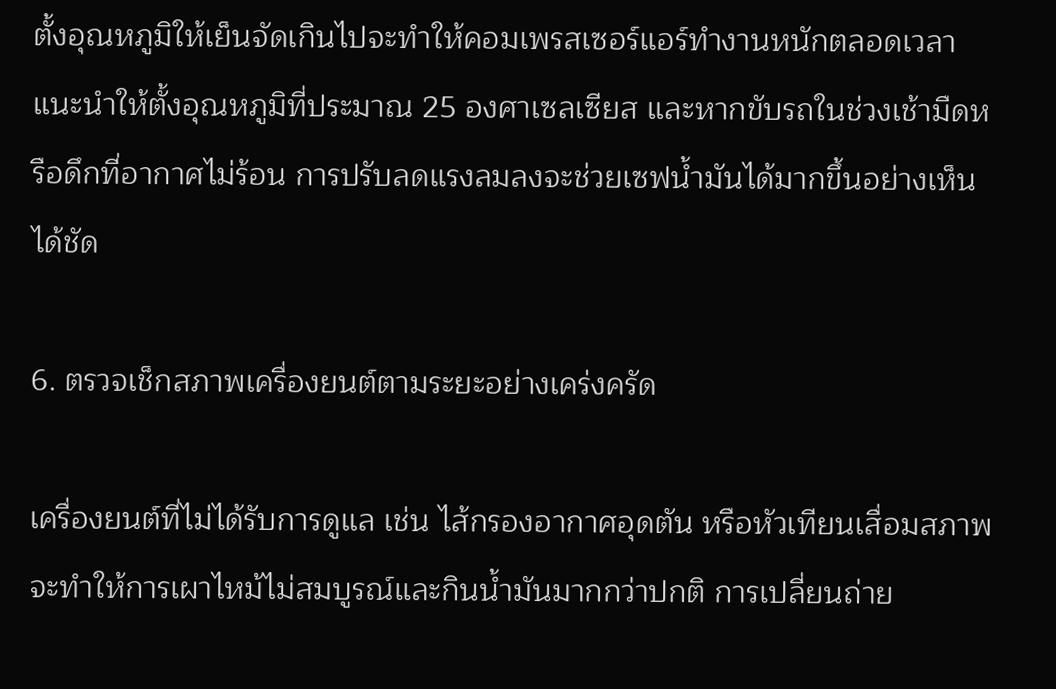ตั้งอุณหภูมิให้เย็นจัดเกินไปจะทำให้คอมเพรสเซอร์แอร์ทำงานหนักตลอดเวลา แนะนำให้ตั้งอุณหภูมิที่ประมาณ 25 องศาเซลเซียส และหากขับรถในช่วงเช้ามืดหรือดึกที่อากาศไม่ร้อน การปรับลดแรงลมลงจะช่วยเซฟน้ำมันได้มากขึ้นอย่างเห็นได้ชัด

6. ตรวจเช็กสภาพเครื่องยนต์ตามระยะอย่างเคร่งครัด

เครื่องยนต์ที่ไม่ได้รับการดูแล เช่น ไส้กรองอากาศอุดตัน หรือหัวเทียนเสื่อมสภาพ จะทำให้การเผาไหม้ไม่สมบูรณ์และกินน้ำมันมากกว่าปกติ การเปลี่ยนถ่าย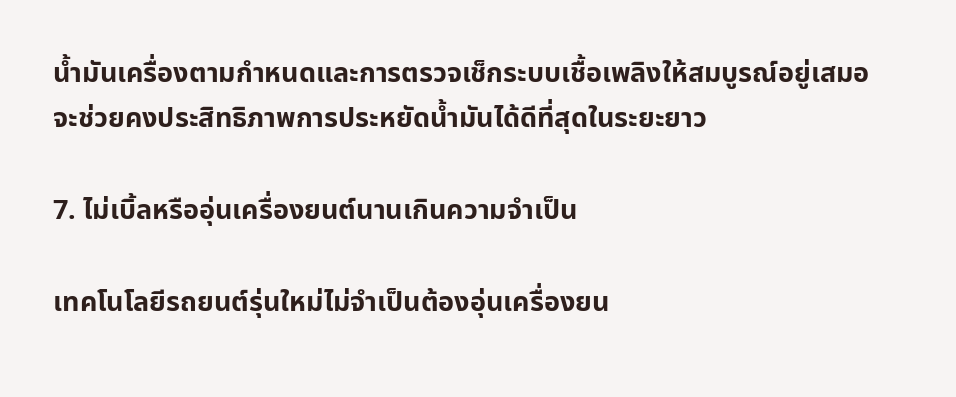น้ำมันเครื่องตามกำหนดและการตรวจเช็กระบบเชื้อเพลิงให้สมบูรณ์อยู่เสมอ จะช่วยคงประสิทธิภาพการประหยัดน้ำมันได้ดีที่สุดในระยะยาว

7. ไม่เบิ้ลหรืออุ่นเครื่องยนต์นานเกินความจำเป็น

เทคโนโลยีรถยนต์รุ่นใหม่ไม่จำเป็นต้องอุ่นเครื่องยน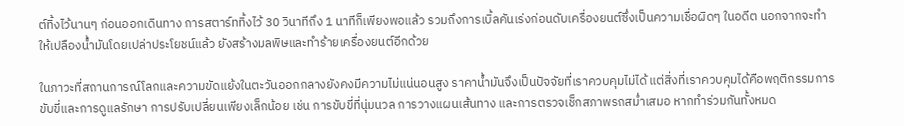ต์ทิ้งไว้นานๆ ก่อนออกเดินทาง การสตาร์ททิ้งไว้ 30 วินาทีถึง 1 นาทีก็เพียงพอแล้ว รวมถึงการเบิ้ลคันเร่งก่อนดับเครื่องยนต์ซึ่งเป็นความเชื่อผิดๆ ในอดีต นอกจากจะทำให้เปลืองน้ำมันโดยเปล่าประโยชน์แล้ว ยังสร้างมลพิษและทำร้ายเครื่องยนต์อีกด้วย

ในภาวะที่สถานการณ์โลกและความขัดแย้งในตะวันออกกลางยังคงมีความไม่แน่นอนสูง ราคาน้ำมันจึงเป็นปัจจัยที่เราควบคุมไม่ได้ แต่สิ่งที่เราควบคุมได้คือพฤติกรรมการขับขี่และการดูแลรักษา การปรับเปลี่ยนเพียงเล็กน้อย เช่น การขับขี่ที่นุ่มนวล การวางแผนเส้นทาง และการตรวจเช็กสภาพรถสม่ำเสมอ หากทำร่วมกันทั้งหมด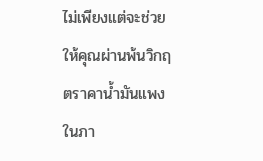ไม่เพียงแต่จะช่วยให้คุณผ่านพ้นวิกฤตราคาน้ำมันแพงในภา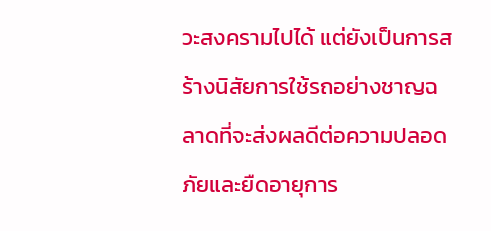วะสงครามไปได้ แต่ยังเป็นการสร้างนิสัยการใช้รถอย่างชาญฉลาดที่จะส่งผลดีต่อความปลอดภัยและยืดอายุการ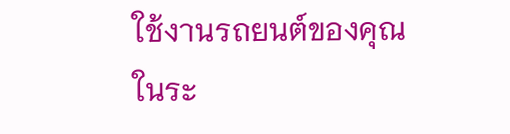ใช้งานรถยนต์ของคุณในระ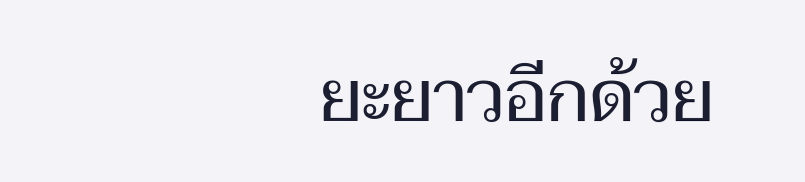ยะยาวอีกด้วย